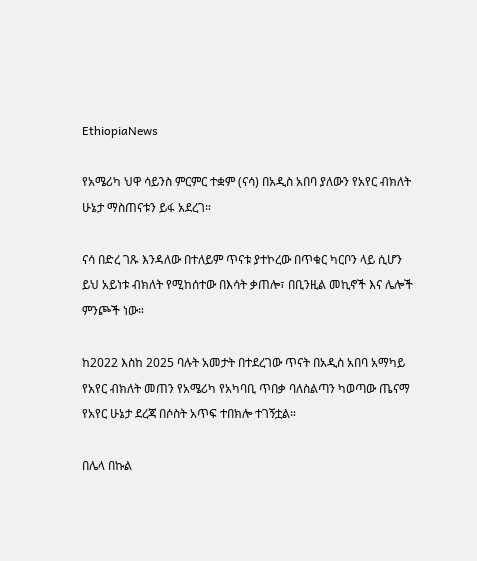EthiopiaNews

የአሜሪካ ህዋ ሳይንስ ምርምር ተቋም (ናሳ) በአዲስ አበባ ያለውን የአየር ብክለት ሁኔታ ማስጠናቱን ይፋ አደረገ።

ናሳ በድረ ገጹ እንዳለው በተለይም ጥናቱ ያተኮረው በጥቁር ካርቦን ላይ ሲሆን  ይህ አይነቱ ብክለት የሚከሰተው በእሳት ቃጠሎ፣ በቢንዚል መኪኖች እና ሌሎች ምንጮች ነው።

ከ2022 እስከ 2025 ባሉት አመታት በተደረገው ጥናት በአዲስ አበባ አማካይ የአየር ብክለት መጠን የአሜሪካ የአካባቢ ጥበቃ ባለስልጣን ካወጣው ጤናማ የአየር ሁኔታ ደረጃ በሶስት አጥፍ ተበክሎ ተገኝቷል።

በሌላ በኩል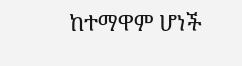ከተማዋም ሆነች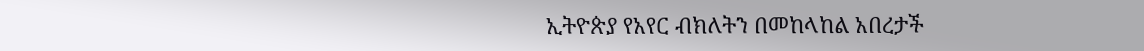ኢትዮጵያ የአየር ብክለትን በመከላከል አበረታች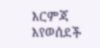እርምጃ እየወሰደች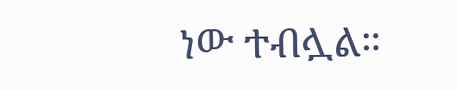ነው ተብሏል።